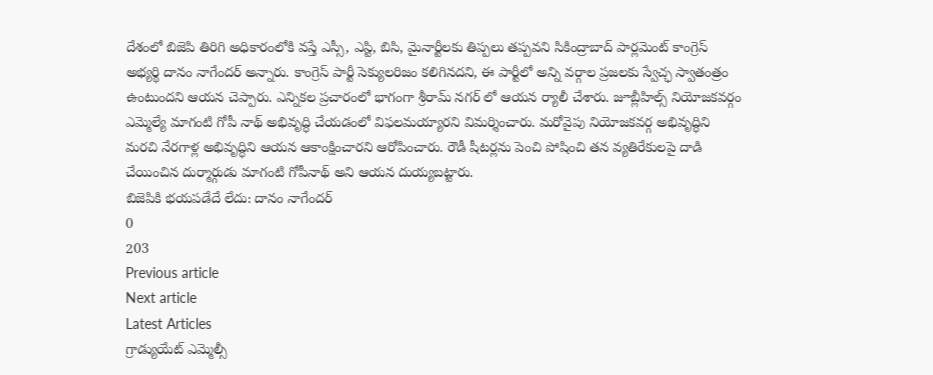దేశంలో బిజెపి తిరిగి అధికారంలోకి వస్తే ఎస్సీ, ఎస్టి, బిసి, మైనార్టీలకు తిప్పలు తప్పవని సికింద్రాబాద్ పార్లమెంట్ కాంగ్రెస్ అభ్యర్థి దానం నాగేందర్ అన్నారు. కాంగ్రెస్ పార్టీ సెక్యులరిజం కలిగినదని, ఈ పార్టీలో అన్ని వర్గాల ప్రజలకు స్వేచ్ఛ స్వాతంత్రం ఉంటుందని ఆయన చెప్పారు. ఎన్నికల ప్రచారంలో భాగంగా శ్రీరామ్ నగర్ లో ఆయన ర్యాలీ చేశారు. జూబ్లీహిల్స్ నియోజకవర్గం ఎమ్మెల్యే మాగంటి గోపీ నాథ్ అభివృద్ధి చేయడంలో విఫలమయ్యారని విమర్శించారు. మరోవైపు నియోజకవర్గ అభివృద్ధిని మరచి నేరగాళ్ల అభివృద్ధిని ఆయన ఆకాంక్షించారని ఆరోపించారు. రౌడీ షీటర్లను పెంచి పోషించి తన వ్యతిరేకులపై దాడి చేయించిన దుర్మార్గుడు మాగంటి గోపీనాథ్ అని ఆయన దుయ్యబట్టారు.
బిజెపికి భయపడేదే లేదు: దానం నాగేందర్
0
203
Previous article
Next article
Latest Articles
గ్రాడ్యుయేట్ ఎమ్మెల్సీ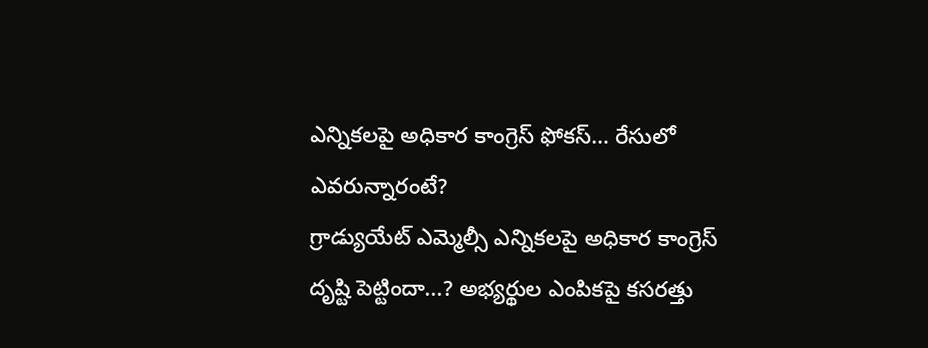ఎన్నికలపై అధికార కాంగ్రెస్ ఫోకస్… రేసులో ఎవరున్నారంటే?
గ్రాడ్యుయేట్ ఎమ్మెల్సీ ఎన్నికలపై అధికార కాంగ్రెస్ దృష్టి పెట్టిందా...? అభ్యర్థుల ఎంపికపై కసరత్తు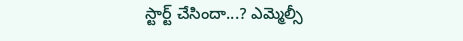స్టార్ట్ చేసిందా...? ఎమ్మెల్సీ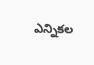ఎన్నికల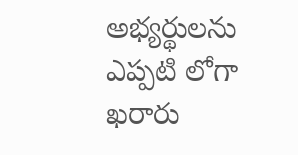అభ్యర్థులను ఎప్పటి లోగా ఖరారు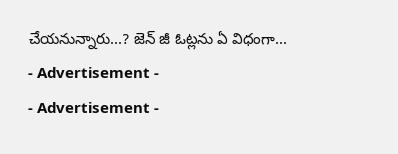చేయనున్నారు...? జెన్ జీ ఓట్లను ఏ విధంగా...
- Advertisement -
- Advertisement -